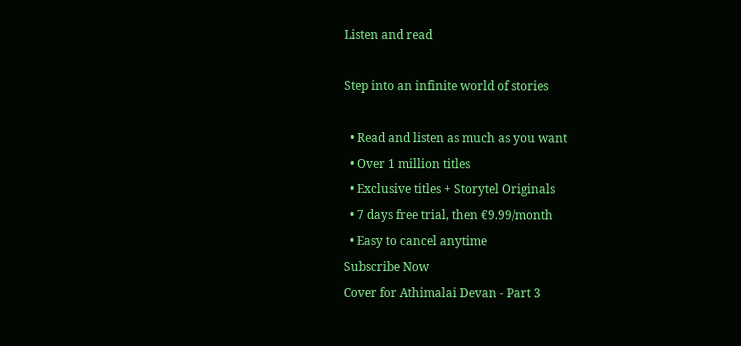Listen and read

Step into an infinite world of stories

  • Read and listen as much as you want
  • Over 1 million titles
  • Exclusive titles + Storytel Originals
  • 7 days free trial, then €9.99/month
  • Easy to cancel anytime
Subscribe Now
Cover for Athimalai Devan - Part 3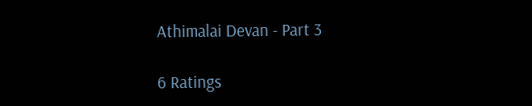Athimalai Devan - Part 3

6 Ratings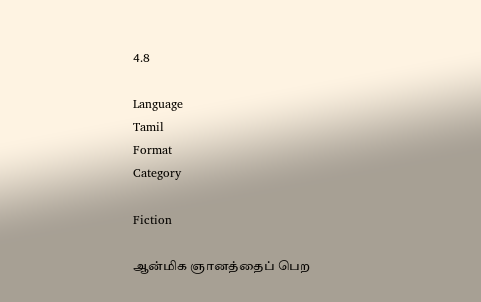4.8

Language
Tamil
Format
Category

Fiction

ஆன்மிக ஞானத்தைப் பெற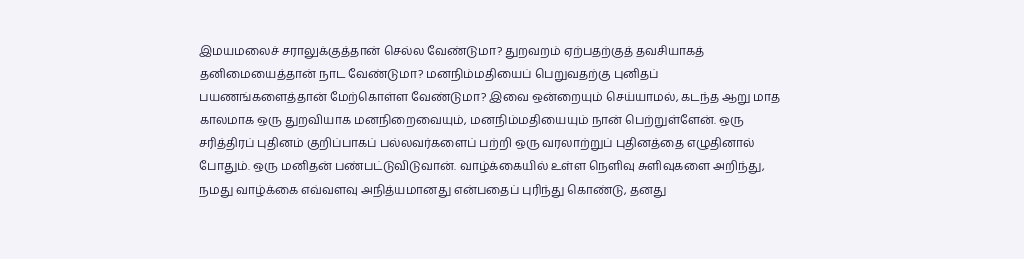இமயமலைச் சராலுக்குத்தான் செல்ல வேண்டுமா? துறவறம் ஏற்பதற்குத் தவசியாகத் தனிமையைத்தான் நாட வேண்டுமா? மனநிம்மதியைப் பெறுவதற்கு புனிதப் பயணங்களைத்தான் மேற்கொள்ள வேண்டுமா? இவை ஒன்றையும் செய்யாமல், கடந்த ஆறு மாத காலமாக ஒரு துறவியாக மனநிறைவையும், மனநிம்மதியையும் நான் பெற்றுள்ளேன். ஒரு சரித்திரப் புதினம் குறிப்பாகப் பல்லவர்களைப் பற்றி ஒரு வரலாற்றுப் புதினத்தை எழுதினால் போதும். ஒரு மனிதன் பண்பட்டுவிடுவான். வாழ்க்கையில் உள்ள நெளிவு சுளிவுகளை அறிந்து, நமது வாழ்க்கை எவ்வளவு அநித்யமானது என்பதைப் புரிந்து கொண்டு, தனது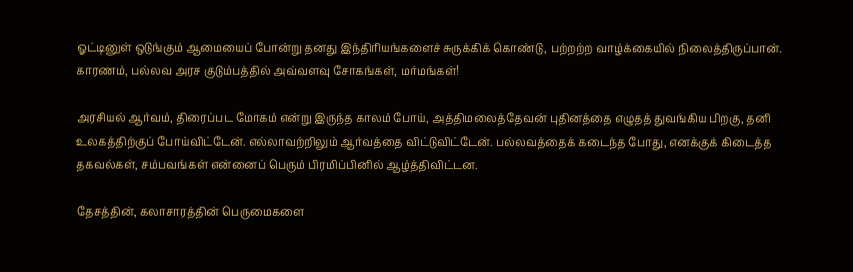ஓட்டினுள் ஒடுங்கும் ஆமையைப் போன்று தனது இந்திரியங்களைச் சுருக்கிக் கொண்டு, பற்றற்ற வாழ்க்கையில் நிலைத்திருப்பான். காரணம், பல்லவ அரச குடும்பத்தில் அவ்வளவு சோகங்கள், மர்மங்கள்!

அரசியல் ஆர்வம், திரைப்பட மோகம் என்று இருந்த காலம் போய், அத்திமலைத்தேவன் புதினத்தை எழுதத் துவங்கிய பிறகு, தனி உலகத்திற்குப் போய்விட்டேன். எல்லாவற்றிலும் ஆர்வத்தை விட்டுவிட்டேன். பல்லவத்தைக் கடைந்த போது, எனக்குக் கிடைத்த தகவல்கள், சம்பவங்கள் என்னைப் பெரும் பிரமிப்பினில் ஆழ்த்திவிட்டன.

தேசத்தின், கலாசாரத்தின் பெருமைகளை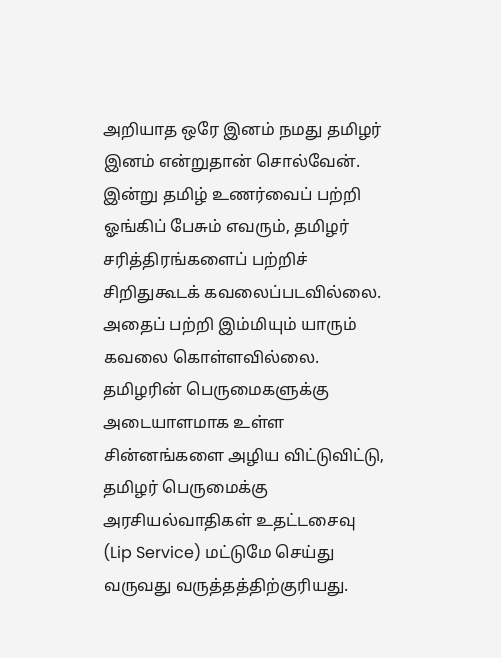அறியாத ஒரே இனம் நமது தமிழர் இனம் என்றுதான் சொல்வேன். இன்று தமிழ் உணர்வைப் பற்றி ஓங்கிப் பேசும் எவரும், தமிழர் சரித்திரங்களைப் பற்றிச் சிறிதுகூடக் கவலைப்படவில்லை. அதைப் பற்றி இம்மியும் யாரும் கவலை கொள்ளவில்லை. தமிழரின் பெருமைகளுக்கு அடையாளமாக உள்ள சின்னங்களை அழிய விட்டுவிட்டு, தமிழர் பெருமைக்கு அரசியல்வாதிகள் உதட்டசைவு (Lip Service) மட்டுமே செய்து வருவது வருத்தத்திற்குரியது.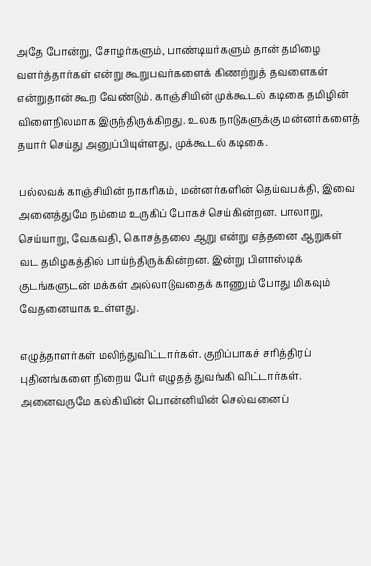அதே போன்று, சோழர்களும், பாண்டியர்களும் தான் தமிழை வளர்த்தார்கள் என்று கூறுபவர்களைக் கிணற்றுத் தவளைகள் என்றுதான் கூற வேண்டும். காஞ்சியின் முக்கூடல் கடிகை தமிழின் விளைநிலமாக இருந்திருக்கிறது. உலக நாடுகளுக்கு மன்னர்களைத் தயார் செய்து அனுப்பியுள்ளது, முக்கூடல் கடிகை.

பல்லவக் காஞ்சியின் நாகரிகம், மன்னர்களின் தெய்வபக்தி, இவை அனைத்துமே நம்மை உருகிப் போகச் செய்கின்றன. பாலாறு, செய்யாறு, வேகவதி, கொசத்தலை ஆறு என்று எத்தனை ஆறுகள் வட தமிழகத்தில் பாய்ந்திருக்கின்றன. இன்று பிளாஸ்டிக் குடங்களுடன் மக்கள் அல்லாடுவதைக் காணும் போது மிகவும் வேதனையாக உள்ளது.

எழுத்தாளர்கள் மலிந்துவிட்டார்கள். குறிப்பாகச் சரித்திரப் புதினங்களை நிறைய பேர் எழுதத் துவங்கி விட்டார்கள். அனைவருமே கல்கியின் பொன்னியின் செல்வனைப்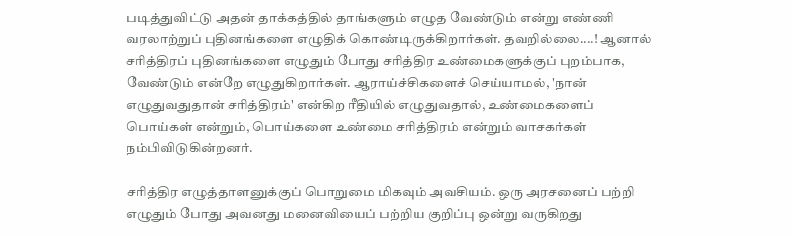படித்துவிட்டு அதன் தாக்கத்தில் தாங்களும் எழுத வேண்டும் என்று எண்ணி வரலாற்றுப் புதினங்களை எழுதிக் கொண்டிருக்கிறார்கள். தவறில்லை....! ஆனால் சரித்திரப் புதினங்களை எழுதும் போது சரித்திர உண்மைகளுக்குப் புறம்பாக, வேண்டும் என்றே எழுதுகிறார்கள். ஆராய்ச்சிகளைச் செய்யாமல், 'நான் எழுதுவதுதான் சரித்திரம்' என்கிற ரீதியில் எழுதுவதால், உண்மைகளைப் பொய்கள் என்றும், பொய்களை உண்மை சரித்திரம் என்றும் வாசகர்கள் நம்பிவிடுகின்றனர்.

சரித்திர எழுத்தாளனுக்குப் பொறுமை மிகவும் அவசியம். ஒரு அரசனைப் பற்றி எழுதும் போது அவனது மனைவியைப் பற்றிய குறிப்பு ஒன்று வருகிறது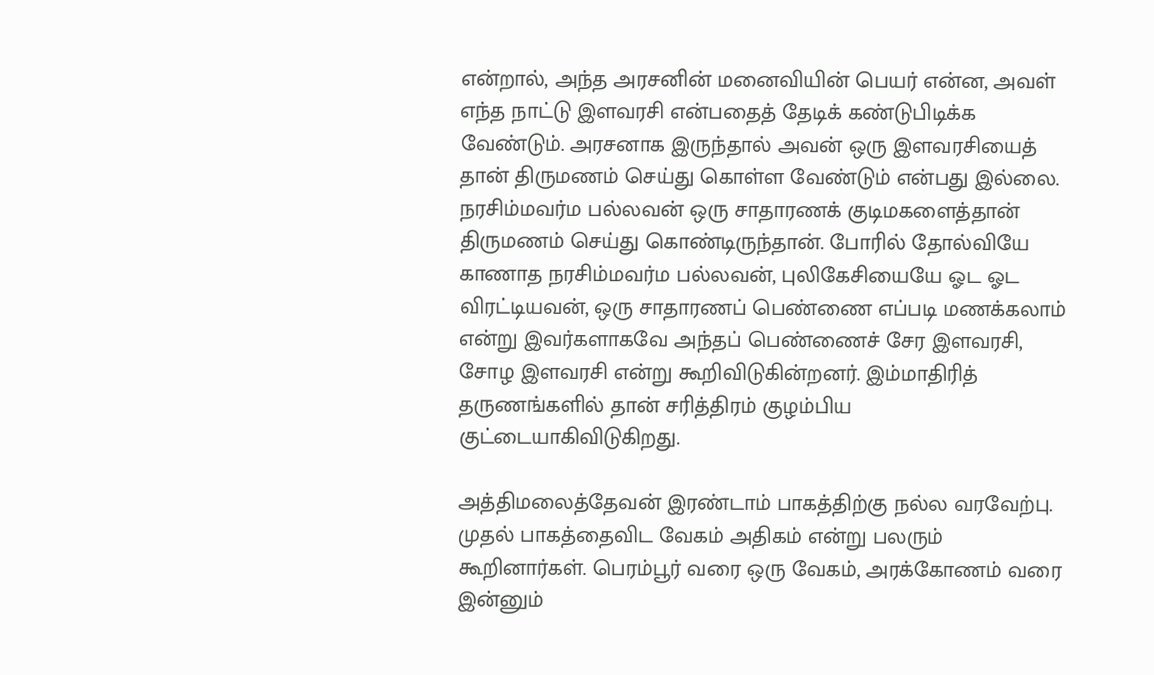என்றால், அந்த அரசனின் மனைவியின் பெயர் என்ன, அவள் எந்த நாட்டு இளவரசி என்பதைத் தேடிக் கண்டுபிடிக்க வேண்டும். அரசனாக இருந்தால் அவன் ஒரு இளவரசியைத் தான் திருமணம் செய்து கொள்ள வேண்டும் என்பது இல்லை. நரசிம்மவர்ம பல்லவன் ஒரு சாதாரணக் குடிமகளைத்தான் திருமணம் செய்து கொண்டிருந்தான். போரில் தோல்வியே காணாத நரசிம்மவர்ம பல்லவன், புலிகேசியையே ஓட ஓட விரட்டியவன், ஒரு சாதாரணப் பெண்ணை எப்படி மணக்கலாம் என்று இவர்களாகவே அந்தப் பெண்ணைச் சேர இளவரசி, சோழ இளவரசி என்று கூறிவிடுகின்றனர். இம்மாதிரித் தருணங்களில் தான் சரித்திரம் குழம்பிய குட்டையாகிவிடுகிறது.

அத்திமலைத்தேவன் இரண்டாம் பாகத்திற்கு நல்ல வரவேற்பு. முதல் பாகத்தைவிட வேகம் அதிகம் என்று பலரும் கூறினார்கள். பெரம்பூர் வரை ஒரு வேகம், அரக்கோணம் வரை இன்னும்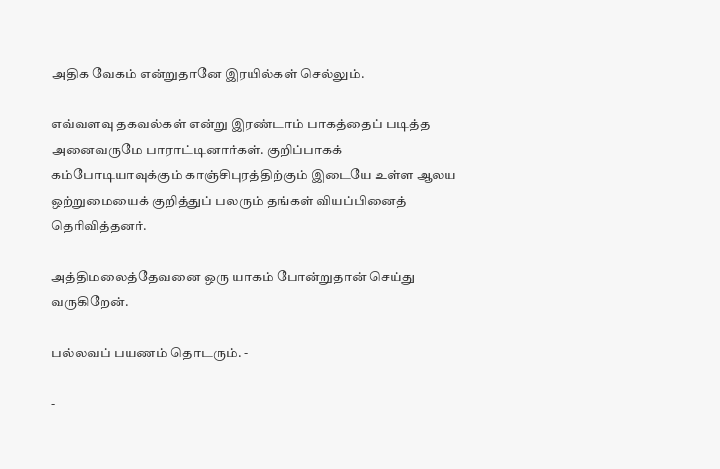அதிக வேகம் என்றுதானே இரயில்கள் செல்லும்.

எவ்வளவு தகவல்கள் என்று இரண்டாம் பாகத்தைப் படித்த அனைவருமே பாராட்டினார்கள். குறிப்பாகக் கம்போடியாவுக்கும் காஞ்சிபுரத்திற்கும் இடையே உள்ள ஆலய ஒற்றுமையைக் குறித்துப் பலரும் தங்கள் வியப்பினைத் தெரிவித்தனர்.

அத்திமலைத்தேவனை ஒரு யாகம் போன்றுதான் செய்து வருகிறேன்.

பல்லவப் பயணம் தொடரும். -

-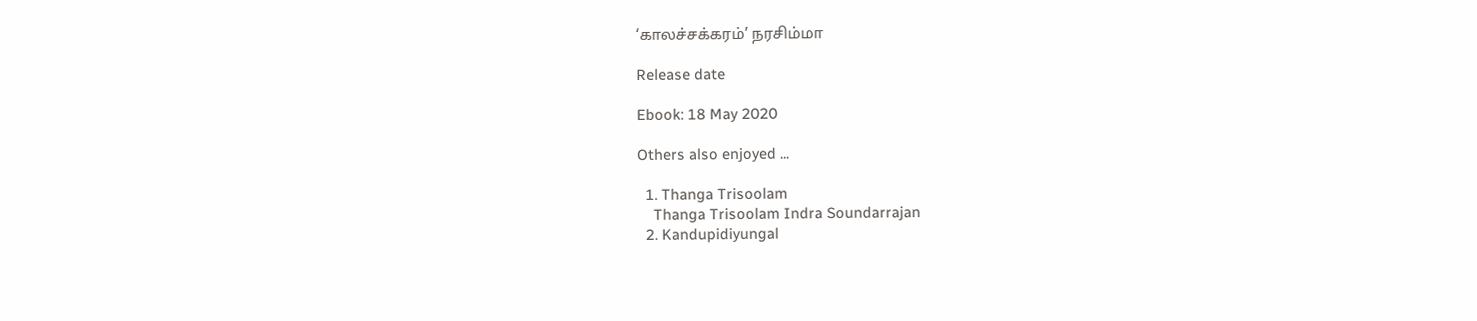‘காலச்சக்கரம்’ நரசிம்மா

Release date

Ebook: 18 May 2020

Others also enjoyed ...

  1. Thanga Trisoolam
    Thanga Trisoolam Indra Soundarrajan
  2. Kandupidiyungal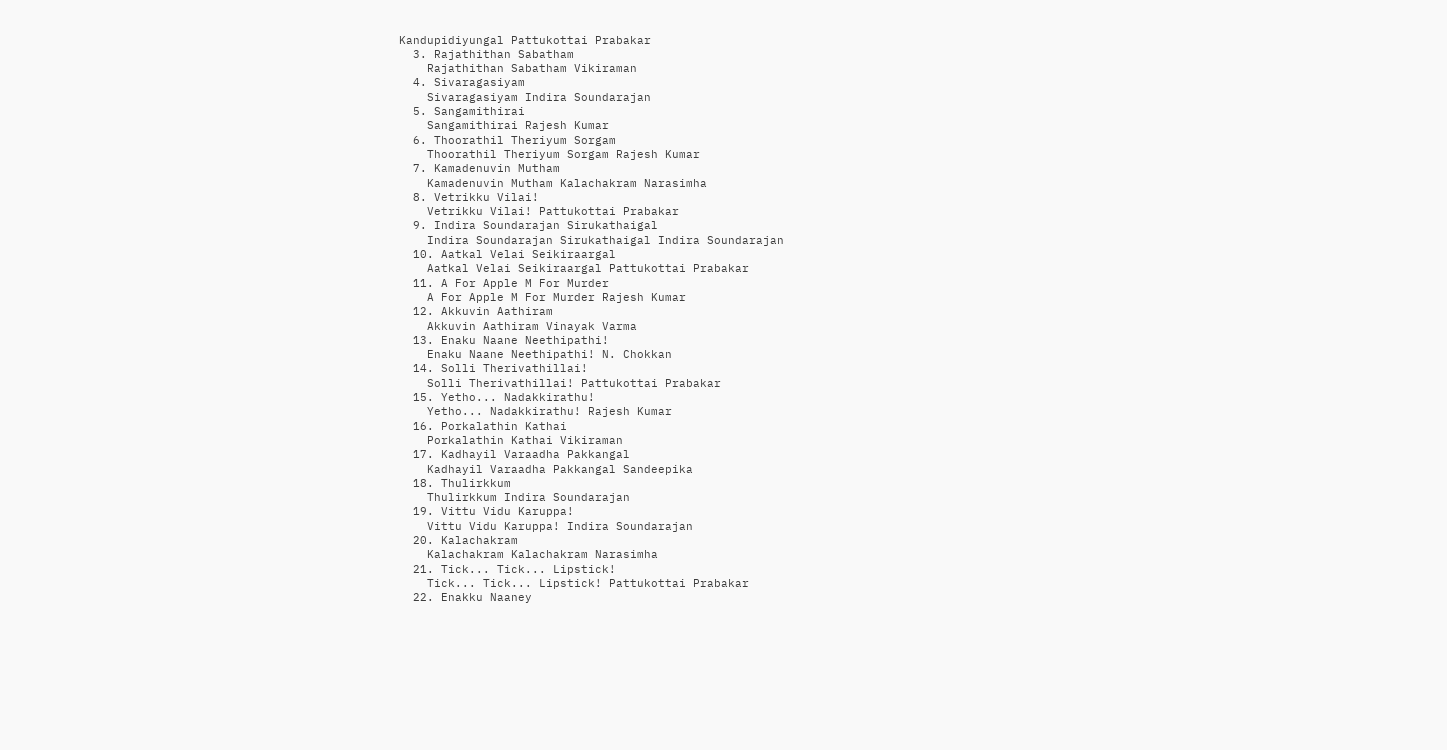Kandupidiyungal Pattukottai Prabakar
  3. Rajathithan Sabatham
    Rajathithan Sabatham Vikiraman
  4. Sivaragasiyam
    Sivaragasiyam Indira Soundarajan
  5. Sangamithirai
    Sangamithirai Rajesh Kumar
  6. Thoorathil Theriyum Sorgam
    Thoorathil Theriyum Sorgam Rajesh Kumar
  7. Kamadenuvin Mutham
    Kamadenuvin Mutham Kalachakram Narasimha
  8. Vetrikku Vilai!
    Vetrikku Vilai! Pattukottai Prabakar
  9. Indira Soundarajan Sirukathaigal
    Indira Soundarajan Sirukathaigal Indira Soundarajan
  10. Aatkal Velai Seikiraargal
    Aatkal Velai Seikiraargal Pattukottai Prabakar
  11. A For Apple M For Murder
    A For Apple M For Murder Rajesh Kumar
  12. Akkuvin Aathiram
    Akkuvin Aathiram Vinayak Varma
  13. Enaku Naane Neethipathi!
    Enaku Naane Neethipathi! N. Chokkan
  14. Solli Therivathillai!
    Solli Therivathillai! Pattukottai Prabakar
  15. Yetho... Nadakkirathu!
    Yetho... Nadakkirathu! Rajesh Kumar
  16. Porkalathin Kathai
    Porkalathin Kathai Vikiraman
  17. Kadhayil Varaadha Pakkangal
    Kadhayil Varaadha Pakkangal Sandeepika
  18. Thulirkkum
    Thulirkkum Indira Soundarajan
  19. Vittu Vidu Karuppa!
    Vittu Vidu Karuppa! Indira Soundarajan
  20. Kalachakram
    Kalachakram Kalachakram Narasimha
  21. Tick... Tick... Lipstick!
    Tick... Tick... Lipstick! Pattukottai Prabakar
  22. Enakku Naaney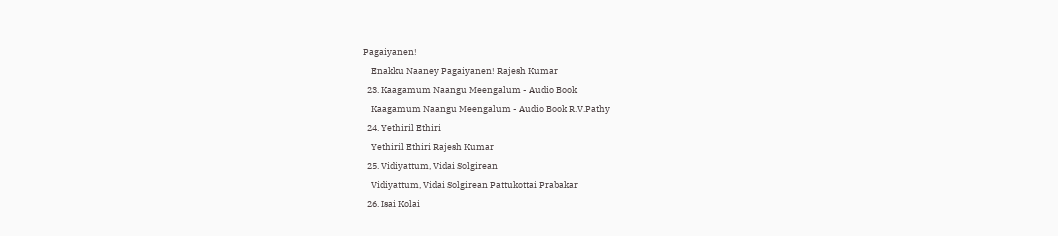Pagaiyanen!
    Enakku Naaney Pagaiyanen! Rajesh Kumar
  23. Kaagamum Naangu Meengalum - Audio Book
    Kaagamum Naangu Meengalum - Audio Book R.V.Pathy
  24. Yethiril Ethiri
    Yethiril Ethiri Rajesh Kumar
  25. Vidiyattum, Vidai Solgirean
    Vidiyattum, Vidai Solgirean Pattukottai Prabakar
  26. Isai Kolai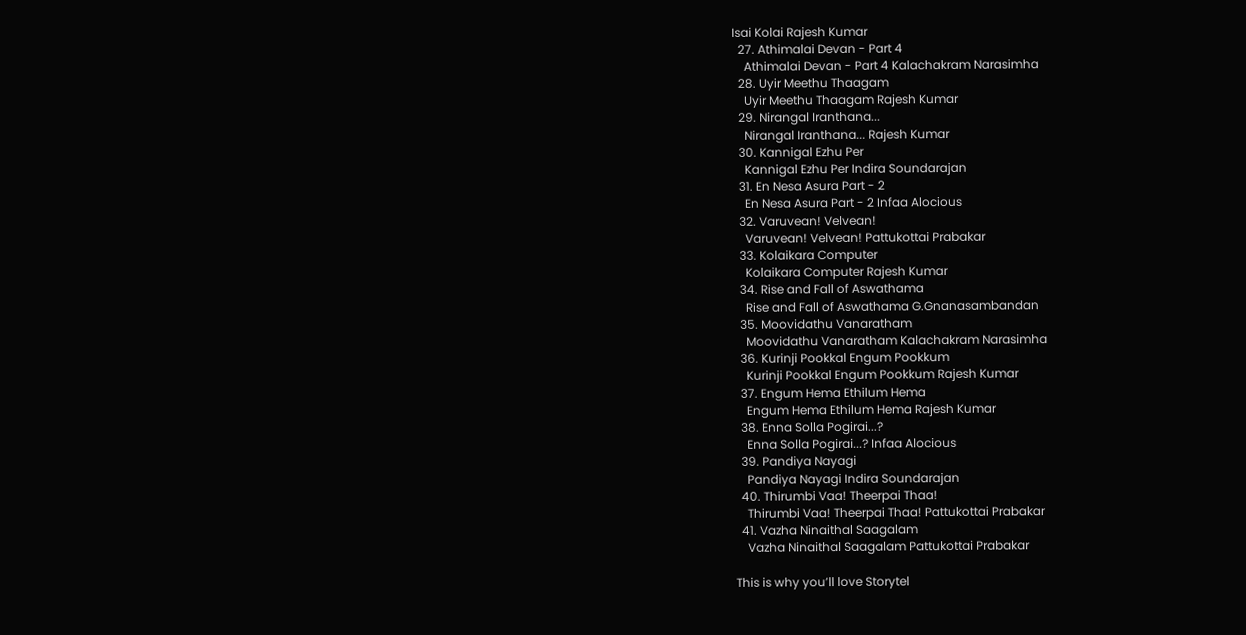Isai Kolai Rajesh Kumar
  27. Athimalai Devan - Part 4
    Athimalai Devan - Part 4 Kalachakram Narasimha
  28. Uyir Meethu Thaagam
    Uyir Meethu Thaagam Rajesh Kumar
  29. Nirangal Iranthana...
    Nirangal Iranthana... Rajesh Kumar
  30. Kannigal Ezhu Per
    Kannigal Ezhu Per Indira Soundarajan
  31. En Nesa Asura Part - 2
    En Nesa Asura Part - 2 Infaa Alocious
  32. Varuvean! Velvean!
    Varuvean! Velvean! Pattukottai Prabakar
  33. Kolaikara Computer
    Kolaikara Computer Rajesh Kumar
  34. Rise and Fall of Aswathama
    Rise and Fall of Aswathama G.Gnanasambandan
  35. Moovidathu Vanaratham
    Moovidathu Vanaratham Kalachakram Narasimha
  36. Kurinji Pookkal Engum Pookkum
    Kurinji Pookkal Engum Pookkum Rajesh Kumar
  37. Engum Hema Ethilum Hema
    Engum Hema Ethilum Hema Rajesh Kumar
  38. Enna Solla Pogirai...?
    Enna Solla Pogirai...? Infaa Alocious
  39. Pandiya Nayagi
    Pandiya Nayagi Indira Soundarajan
  40. Thirumbi Vaa! Theerpai Thaa!
    Thirumbi Vaa! Theerpai Thaa! Pattukottai Prabakar
  41. Vazha Ninaithal Saagalam
    Vazha Ninaithal Saagalam Pattukottai Prabakar

This is why you’ll love Storytel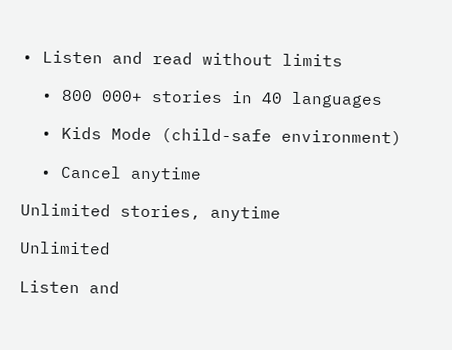• Listen and read without limits

  • 800 000+ stories in 40 languages

  • Kids Mode (child-safe environment)

  • Cancel anytime

Unlimited stories, anytime

Unlimited

Listen and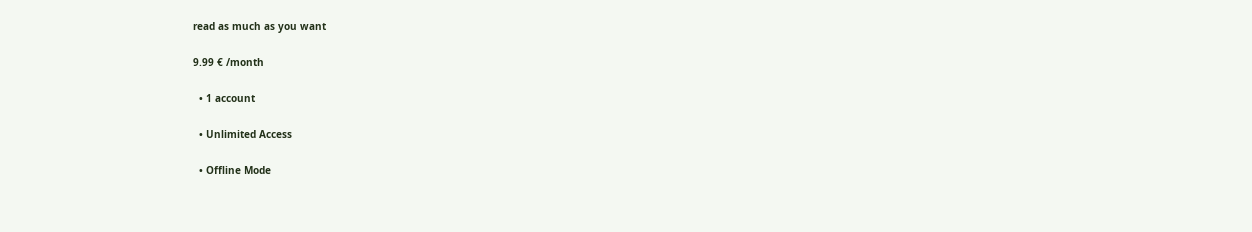read as much as you want

9.99 € /month

  • 1 account

  • Unlimited Access

  • Offline Mode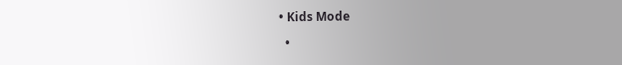• Kids Mode

  •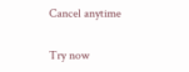Cancel anytime

Try now